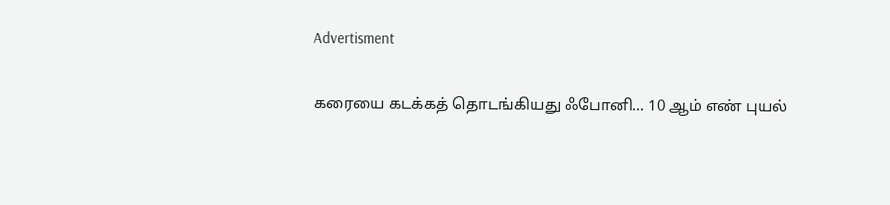Advertisment

கரையை கடக்கத் தொடங்கியது ஃபோனி... 10 ஆம் எண் புயல்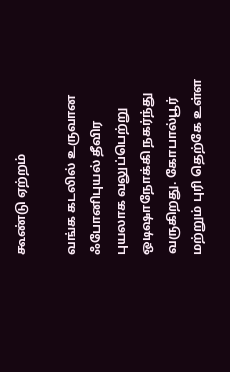கூண்டு ஏற்றம்

வங்க கடலில் உருவான ஃபோனிபுயல் தீவிர புயலாக வலுப்பெற்று ஒடிஷாநோக்கி நகர்ந்து வருகிறது. கோபால்பூர் மற்றும் புரி தெற்கே உள்ள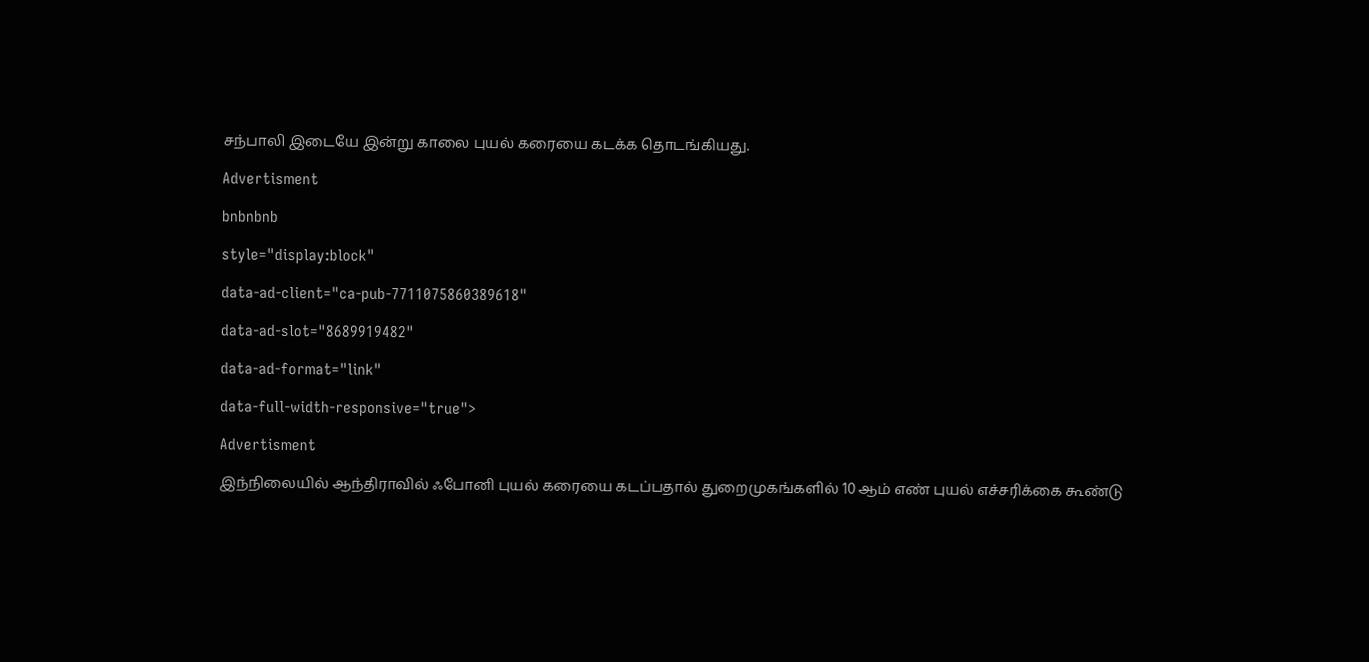சந்பாலி இடையே இன்று காலை புயல் கரையை கடக்க தொடங்கியது.

Advertisment

bnbnbnb

style="display:block"

data-ad-client="ca-pub-7711075860389618"

data-ad-slot="8689919482"

data-ad-format="link"

data-full-width-responsive="true">

Advertisment

இந்நிலையில் ஆந்திராவில் ஃபோனி புயல் கரையை கடப்பதால் துறைமுகங்களில் 10 ஆம் எண் புயல் எச்சரிக்கை கூண்டு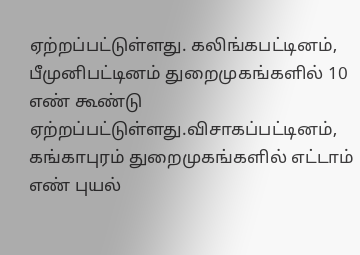ஏற்றப்பட்டுள்ளது. கலிங்கபட்டினம், பீமுனிபட்டினம் துறைமுகங்களில் 10 எண் கூண்டு ஏற்றப்பட்டுள்ளது.விசாகப்பட்டினம், கங்காபுரம் துறைமுகங்களில் எட்டாம் எண் புயல்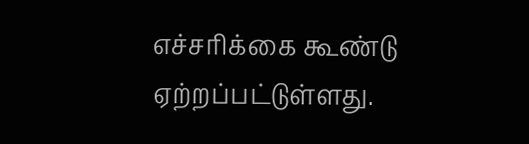எச்சரிக்கை கூண்டு ஏற்றப்பட்டுள்ளது.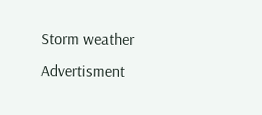Storm weather
Advertisment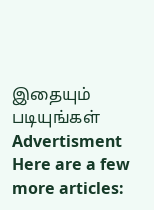இதையும் படியுங்கள்
Advertisment
Here are a few more articles: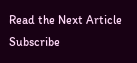Read the Next Article
Subscribe